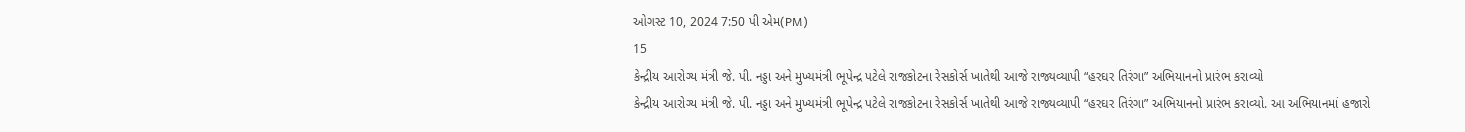ઓગસ્ટ 10, 2024 7:50 પી એમ(PM)
15
કેન્દ્રીય આરોગ્ય મંત્રી જે. પી. નડ્ડા અને મુખ્યમંત્રી ભૂપેન્દ્ર પટેલે રાજકોટના રેસકોર્સ ખાતેથી આજે રાજ્યવ્યાપી “હરઘર તિરંગા” અભિયાનનો પ્રારંભ કરાવ્યો
કેન્દ્રીય આરોગ્ય મંત્રી જે. પી. નડ્ડા અને મુખ્યમંત્રી ભૂપેન્દ્ર પટેલે રાજકોટના રેસકોર્સ ખાતેથી આજે રાજ્યવ્યાપી “હરઘર તિરંગા” અભિયાનનો પ્રારંભ કરાવ્યો. આ અભિયાનમાં હજારો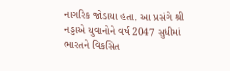નાગરિક જોડાયા હતા. આ પ્રસંગે શ્રી નડ્ડાએ યુવાનોને વર્ષ 2047 સુધીમાં ભારતને વિકસિત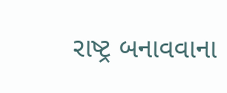રાષ્ટ્ર બનાવવાના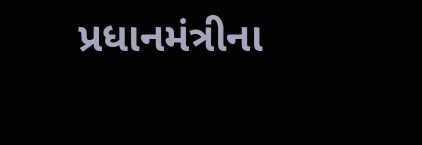પ્રધાનમંત્રીના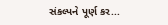સંકલ્પને પૂર્ણ કર...